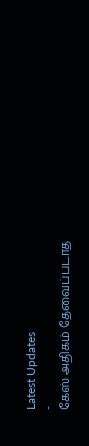Latest Updates
-
கேஸ் அதிகம் தேவைப்படாத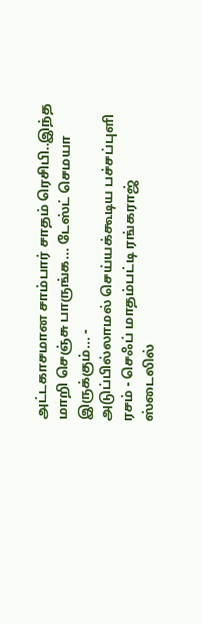அட்டகாசமான சாம்பார் சாதம் ரெசிபி..இந்த மாறி செஞ்சு பாருங்க... டேஸ்ட் செமயா இருக்கும்... -
அடுப்பில்லாமல் செய்யக்கூடிய பச்சப்புளி ரசம் - செஃப் மாதம்பட்டி ரங்கராஜ் ஸ்டைலில்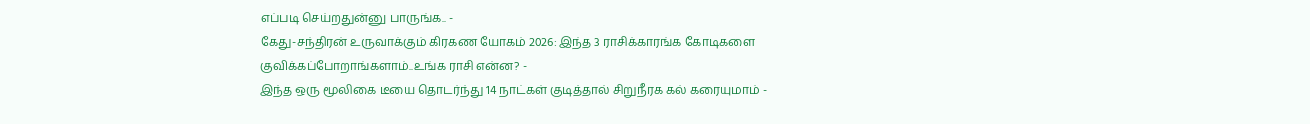எப்படி செய்றதுன்னு பாருங்க.. -
கேது-சந்திரன் உருவாக்கும் கிரகண யோகம் 2026: இந்த 3 ராசிக்காரங்க கோடிகளை குவிக்கப்போறாங்களாம்..உங்க ராசி என்ன? -
இந்த ஒரு மூலிகை டீயை தொடர்ந்து 14 நாட்கள் குடித்தால் சிறுநீரக கல் கரையுமாம் -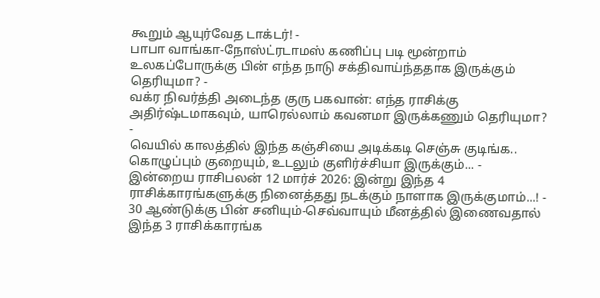கூறும் ஆயுர்வேத டாக்டர்! -
பாபா வாங்கா-நோஸ்ட்ரடாமஸ் கணிப்பு படி மூன்றாம் உலகப்போருக்கு பின் எந்த நாடு சக்திவாய்ந்ததாக இருக்கும் தெரியுமா? -
வக்ர நிவர்த்தி அடைந்த குரு பகவான்: எந்த ராசிக்கு அதிர்ஷ்டமாகவும், யாரெல்லாம் கவனமா இருக்கணும் தெரியுமா? -
வெயில் காலத்தில் இந்த கஞ்சியை அடிக்கடி செஞ்சு குடிங்க.. கொழுப்பும் குறையும், உடலும் குளிர்ச்சியா இருக்கும்... -
இன்றைய ராசிபலன் 12 மார்ச் 2026: இன்று இந்த 4 ராசிக்காரங்களுக்கு நினைத்தது நடக்கும் நாளாக இருக்குமாம்...! -
30 ஆண்டுக்கு பின் சனியும்-செவ்வாயும் மீனத்தில் இணைவதால் இந்த 3 ராசிக்காரங்க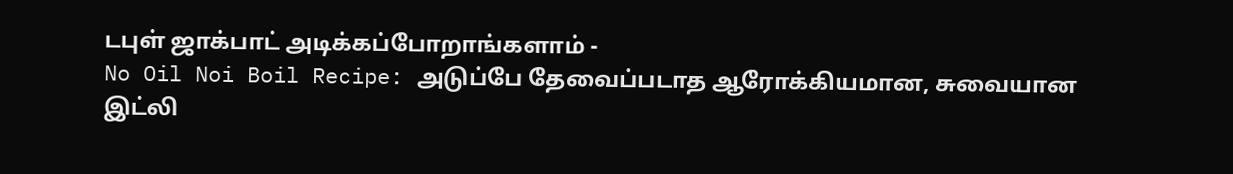டபுள் ஜாக்பாட் அடிக்கப்போறாங்களாம் -
No Oil Noi Boil Recipe: அடுப்பே தேவைப்படாத ஆரோக்கியமான, சுவையான இட்லி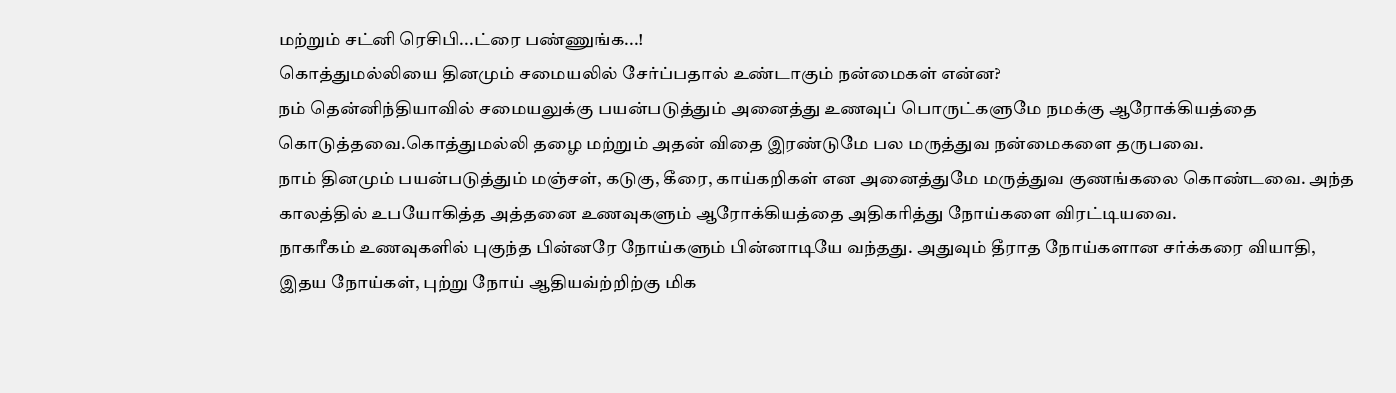மற்றும் சட்னி ரெசிபி...ட்ரை பண்ணுங்க...!
கொத்துமல்லியை தினமும் சமையலில் சேர்ப்பதால் உண்டாகும் நன்மைகள் என்ன?
நம் தென்னிந்தியாவில் சமையலுக்கு பயன்படுத்தும் அனைத்து உணவுப் பொருட்களுமே நமக்கு ஆரோக்கியத்தை கொடுத்தவை.கொத்துமல்லி தழை மற்றும் அதன் விதை இரண்டுமே பல மருத்துவ நன்மைகளை தருபவை.
நாம் தினமும் பயன்படுத்தும் மஞ்சள், கடுகு, கீரை, காய்கறிகள் என அனைத்துமே மருத்துவ குணங்கலை கொண்டவை. அந்த காலத்தில் உபயோகித்த அத்தனை உணவுகளும் ஆரோக்கியத்தை அதிகரித்து நோய்களை விரட்டியவை.
நாகரீகம் உணவுகளில் புகுந்த பின்னரே நோய்களும் பின்னாடியே வந்தது. அதுவும் தீராத நோய்களான சர்க்கரை வியாதி, இதய நோய்கள், புற்று நோய் ஆதியவ்ற்றிற்கு மிக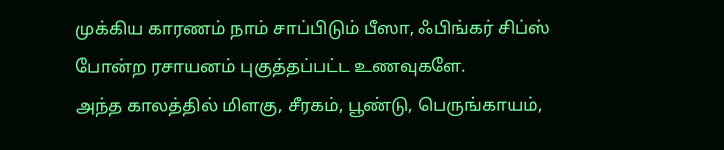முக்கிய காரணம் நாம் சாப்பிடும் பீஸா, ஃபிங்கர் சிப்ஸ் போன்ற ரசாயனம் புகுத்தப்பட்ட உணவுகளே.
அந்த காலத்தில் மிளகு, சீரகம், பூண்டு, பெருங்காயம்,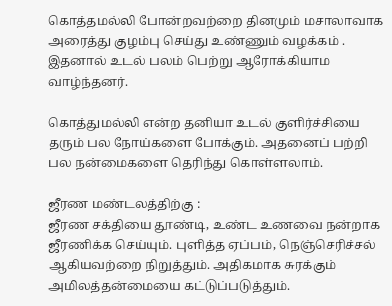கொத்தமல்லி போன்றவற்றை தினமும் மசாலாவாக அரைத்து குழம்பு செய்து உண்ணும் வழக்கம் . இதனால் உடல் பலம் பெற்று ஆரோக்கியாம வாழ்ந்தனர்.

கொத்துமல்லி என்ற தனியா உடல் குளிர்ச்சியை தரும் பல நோய்களை போக்கும். அதனைப் பற்றி பல நன்மைகளை தெரிந்து கொள்ளலாம்.

ஜீரண மண்டலத்திற்கு :
ஜீரண சக்தியை தூண்டி, உண்ட உணவை நன்றாக ஜீரணிக்க செய்யும். புளித்த ஏப்பம், நெஞ்செரிச்சல் ஆகியவற்றை நிறுத்தும். அதிகமாக சுரக்கும் அமிலத்தன்மையை கட்டுப்படுத்தும்.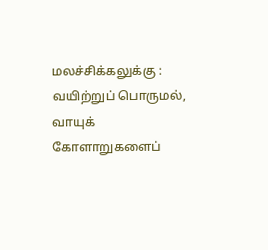மலச்சிக்கலுக்கு :
வயிற்றுப் பொருமல், வாயுக் கோளாறுகளைப்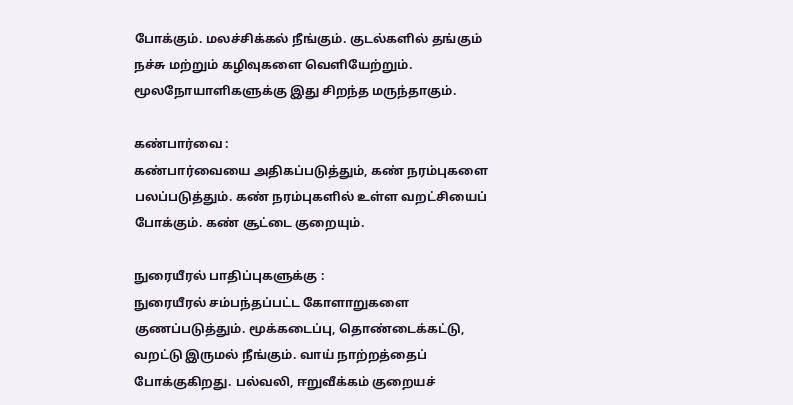போக்கும். மலச்சிக்கல் நீங்கும். குடல்களில் தங்கும் நச்சு மற்றும் கழிவுகளை வெளியேற்றும். மூலநோயாளிகளுக்கு இது சிறந்த மருந்தாகும்.

கண்பார்வை :
கண்பார்வையை அதிகப்படுத்தும், கண் நரம்புகளை பலப்படுத்தும். கண் நரம்புகளில் உள்ள வறட்சியைப் போக்கும். கண் சூட்டை குறையும்.

நுரையீரல் பாதிப்புகளுக்கு :
நுரையீரல் சம்பந்தப்பட்ட கோளாறுகளை குணப்படுத்தும். மூக்கடைப்பு, தொண்டைக்கட்டு, வறட்டு இருமல் நீங்கும். வாய் நாற்றத்தைப் போக்குகிறது. பல்வலி, ஈறுவீக்கம் குறையச்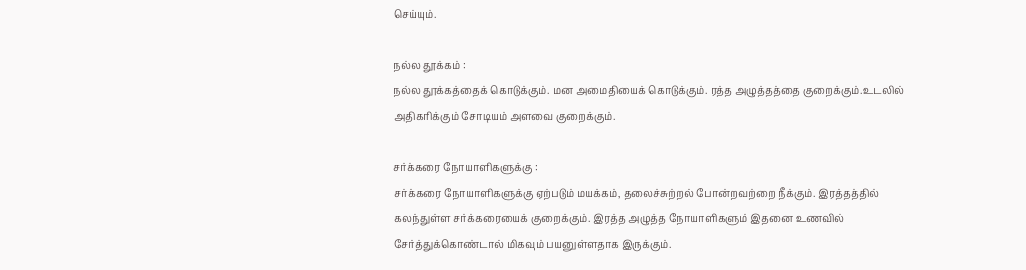செய்யும்.

நல்ல தூக்கம் :
நல்ல தூக்கத்தைக் கொடுக்கும். மன அமைதியைக் கொடுக்கும். ரத்த அழுத்தத்தை குறைக்கும்.உடலில் அதிகரிக்கும் சோடியம் அளவை குறைக்கும்.

சர்க்கரை நோயாளிகளுக்கு :
சர்க்கரை நோயாளிகளுக்கு ஏற்படும் மயக்கம், தலைச்சுற்றல் போன்றவற்றை நீக்கும். இரத்தத்தில் கலந்துள்ள சர்க்கரையைக் குறைக்கும். இரத்த அழுத்த நோயாளிகளும் இதனை உணவில் சேர்த்துக்கொண்டால் மிகவும் பயனுள்ளதாக இருக்கும்.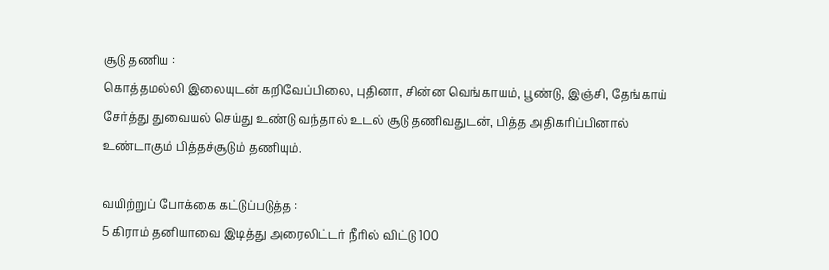சூடு தணிய :
கொத்தமல்லி இலையுடன் கறிவேப்பிலை, புதினா, சின்ன வெங்காயம், பூண்டு, இஞ்சி, தேங்காய் சேர்த்து துவையல் செய்து உண்டு வந்தால் உடல் சூடு தணிவதுடன், பித்த அதிகரிப்பினால் உண்டாகும் பித்தச்சூடும் தணியும்.

வயிற்றுப் போக்கை கட்டுப்படுத்த :
5 கிராம் தனியாவை இடித்து அரைலிட்டர் நீரில் விட்டு 100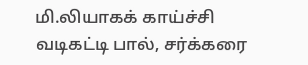மி.லியாகக் காய்ச்சி வடிகட்டி பால், சர்க்கரை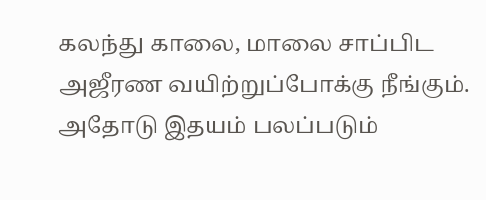கலந்து காலை, மாலை சாப்பிட அஜீரண வயிற்றுப்போக்கு நீங்கும். அதோடு இதயம் பலப்படும்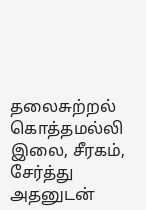தலைசுற்றல்
கொத்தமல்லி இலை, சீரகம், சேர்த்து அதனுடன்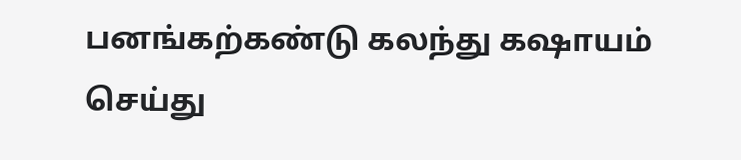பனங்கற்கண்டு கலந்து கஷாயம் செய்து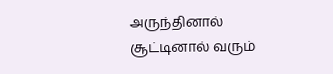அருந்தினால் சூட்டினால் வரும்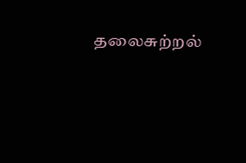தலைசுற்றல்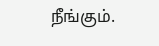நீங்கும்.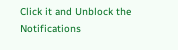Click it and Unblock the Notifications